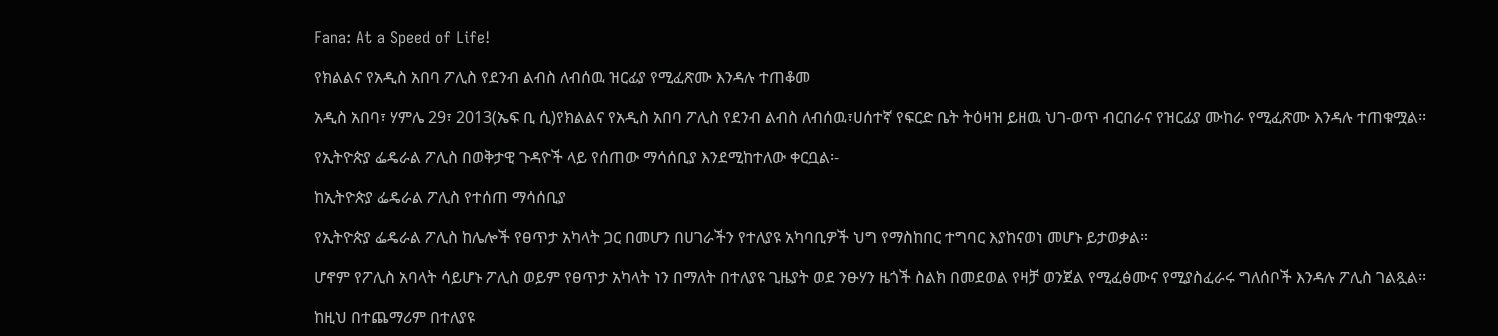Fana: At a Speed of Life!

የክልልና የአዲስ አበባ ፖሊስ የደንብ ልብስ ለብሰዉ ዝርፊያ የሚፈጽሙ እንዳሉ ተጠቆመ

አዲስ አበባ፣ ሃምሌ 29፣ 2013(ኤፍ ቢ ሲ)የክልልና የአዲስ አበባ ፖሊስ የደንብ ልብስ ለብሰዉ፣ሀሰተኛ የፍርድ ቤት ትዕዛዝ ይዘዉ ህገ-ወጥ ብርበራና የዝርፊያ ሙከራ የሚፈጽሙ እንዳሉ ተጠቁሟል፡፡

የኢትዮጵያ ፌዴራል ፖሊስ በወቅታዊ ጉዳዮች ላይ የሰጠው ማሳሰቢያ እንደሚከተለው ቀርቧል፡-

ከኢትዮጵያ ፌዴራል ፖሊስ የተሰጠ ማሳሰቢያ

የኢትዮጵያ ፌዴራል ፖሊስ ከሌሎች የፀጥታ አካላት ጋር በመሆን በሀገራችን የተለያዩ አካባቢዎች ህግ የማስከበር ተግባር እያከናወነ መሆኑ ይታወቃል።

ሆኖም የፖሊስ አባላት ሳይሆኑ ፖሊስ ወይም የፀጥታ አካላት ነን በማለት በተለያዩ ጊዜያት ወደ ንፁሃን ዜጎች ስልክ በመደወል የዛቻ ወንጀል የሚፈፅሙና የሚያስፈራሩ ግለሰቦች እንዳሉ ፖሊስ ገልጿል፡፡

ከዚህ በተጨማሪም በተለያዩ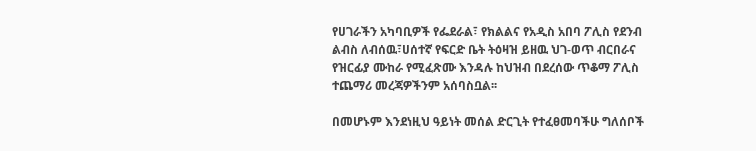የሀገራችን አካባቢዎች የፌደራል፣ የክልልና የአዲስ አበባ ፖሊስ የደንብ ልብስ ለብሰዉ፣ሀሰተኛ የፍርድ ቤት ትዕዛዝ ይዘዉ ህገ-ወጥ ብርበራና የዝርፊያ ሙከራ የሚፈጽሙ እንዳሉ ከህዝብ በደረሰው ጥቆማ ፖሊስ ተጨማሪ መረጃዎችንም አሰባስቧል፡፡

በመሆኑም እንደነዚህ ዓይነት መሰል ድርጊት የተፈፀመባችሁ ግለሰቦች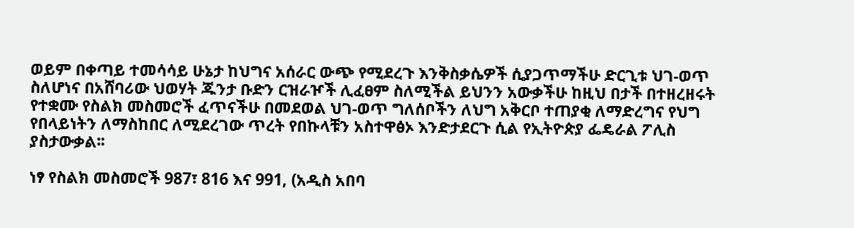ወይም በቀጣይ ተመሳሳይ ሁኔታ ከህግና አሰራር ውጭ የሚደረጉ እንቅስቃሴዎች ሲያጋጥማችሁ ድርጊቱ ህገ-ወጥ ስለሆነና በአሸባሪው ህወሃት ጁንታ ቡድን ርዝራዦች ሊፈፀም ስለሚችል ይህንን አውቃችሁ ከዚህ በታች በተዘረዘሩት የተቋሙ የስልክ መስመሮች ፈጥናችሁ በመደወል ህገ-ወጥ ግለሰቦችን ለህግ አቅርቦ ተጠያቂ ለማድረግና የህግ የበላይነትን ለማስከበር ለሚደረገው ጥረት የበኩላቹን አስተዋፅኦ እንድታደርጉ ሲል የኢትዮጵያ ፌዴራል ፖሊስ ያስታውቃል፡፡

ነፃ የስልክ መስመሮች 987፣ 816 እና 991, (አዲስ አበባ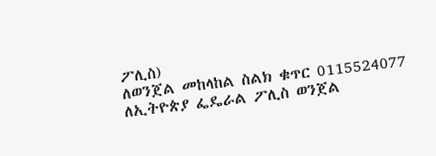ፖሊስ)
ለወንጀል መከላከል ስልክ ቁጥር 0115524077
ለኢትዮጵያ ፌዴራል ፖሊስ ወንጀል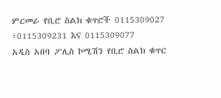ምርመራ የቢሮ ስልክ ቁጥሮች 0115309027 ፣0115309231 እና 0115309077
አዲስ አበባ ፖሊስ ኮሚሽን የቢሮ ስልክ ቁጥር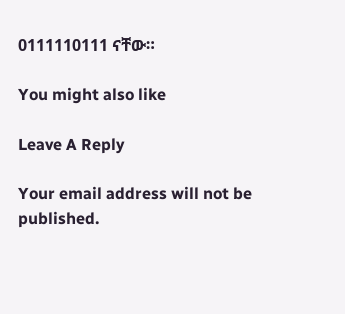0111110111 ናቸው።

You might also like

Leave A Reply

Your email address will not be published.